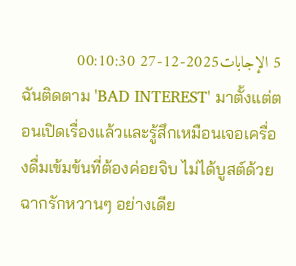5 الإجابات2025-12-27 00:10:30
ฉันติดตาม 'BAD INTEREST' มาตั้งแต่ตอนเปิดเรื่องแล้วและรู้สึกเหมือนเจอเครื่องดื่มเข้มข้นที่ต้องค่อยจิบ ไม่ได้บูสต์ด้วยฉากรักหวานๆ อย่างเดีย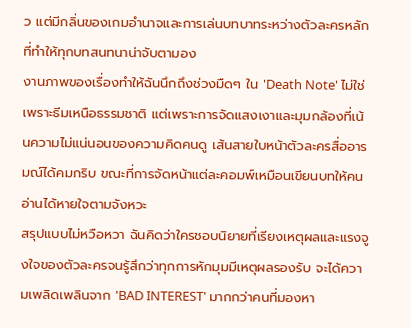ว แต่มีกลิ่นของเกมอำนาจและการเล่นบทบาทระหว่างตัวละครหลักที่ทำให้ทุกบทสนทนาน่าจับตามอง
งานภาพของเรื่องทำให้ฉันนึกถึงช่วงมืดๆ ใน 'Death Note' ไม่ใช่เพราะธีมเหนือธรรมชาติ แต่เพราะการจัดแสงเงาและมุมกล้องที่เน้นความไม่แน่นอนของความคิดคนดู เส้นสายใบหน้าตัวละครสื่ออารมณ์ได้คมกริบ ขณะที่การจัดหน้าแต่ละคอมพ์เหมือนเขียนบทให้คนอ่านได้หายใจตามจังหวะ
สรุปแบบไม่หวือหวา ฉันคิดว่าใครชอบนิยายที่เรียงเหตุผลและแรงจูงใจของตัวละครจนรู้สึกว่าทุกการหักมุมมีเหตุผลรองรับ จะได้ความเพลิดเพลินจาก 'BAD INTEREST' มากกว่าคนที่มองหา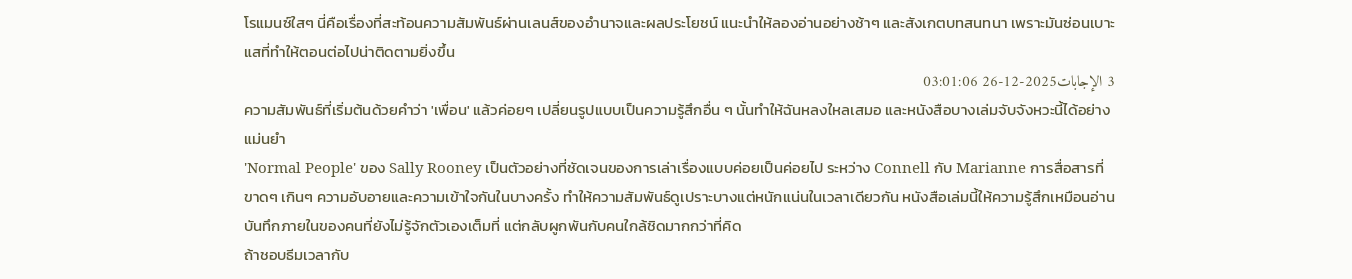โรแมนซ์ใสๆ นี่คือเรื่องที่สะท้อนความสัมพันธ์ผ่านเลนส์ของอำนาจและผลประโยชน์ แนะนำให้ลองอ่านอย่างช้าๆ และสังเกตบทสนทนา เพราะมันซ่อนเบาะแสที่ทำให้ตอนต่อไปน่าติดตามยิ่งขึ้น
3 الإجابات2025-12-26 03:01:06
ความสัมพันธ์ที่เริ่มต้นด้วยคำว่า 'เพื่อน' แล้วค่อยๆ เปลี่ยนรูปแบบเป็นความรู้สึกอื่น ๆ นั้นทำให้ฉันหลงใหลเสมอ และหนังสือบางเล่มจับจังหวะนี้ได้อย่างแม่นยำ
'Normal People' ของ Sally Rooney เป็นตัวอย่างที่ชัดเจนของการเล่าเรื่องแบบค่อยเป็นค่อยไป ระหว่าง Connell กับ Marianne การสื่อสารที่ขาดๆ เกินๆ ความอับอายและความเข้าใจกันในบางครั้ง ทำให้ความสัมพันธ์ดูเปราะบางแต่หนักแน่นในเวลาเดียวกัน หนังสือเล่มนี้ให้ความรู้สึกเหมือนอ่านบันทึกภายในของคนที่ยังไม่รู้จักตัวเองเต็มที่ แต่กลับผูกพันกับคนใกล้ชิดมากกว่าที่คิด
ถ้าชอบธีมเวลากับ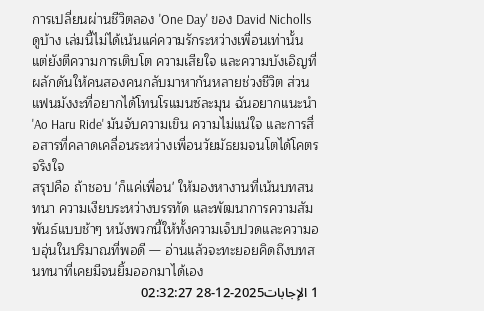การเปลี่ยนผ่านชีวิตลอง 'One Day' ของ David Nicholls ดูบ้าง เล่มนี้ไม่ได้เน้นแค่ความรักระหว่างเพื่อนเท่านั้น แต่ยังตีความการเติบโต ความเสียใจ และความบังเอิญที่ผลักดันให้คนสองคนกลับมาหากันหลายช่วงชีวิต ส่วนแฟนมังงะที่อยากได้โทนโรแมนซ์ละมุน ฉันอยากแนะนำ 'Ao Haru Ride' มันจับความเขิน ความไม่แน่ใจ และการสื่อสารที่คลาดเคลื่อนระหว่างเพื่อนวัยมัธยมจนโตได้โคตรจริงใจ
สรุปคือ ถ้าชอบ 'ก็แค่เพื่อน' ให้มองหางานที่เน้นบทสนทนา ความเงียบระหว่างบรรทัด และพัฒนาการความสัมพันธ์แบบช้าๆ หนังพวกนี้ให้ทั้งความเจ็บปวดและความอบอุ่นในปริมาณที่พอดี — อ่านแล้วจะทะยอยคิดถึงบทสนทนาที่เคยมีจนยิ้มออกมาได้เอง
1 الإجابات2025-12-28 02:32:27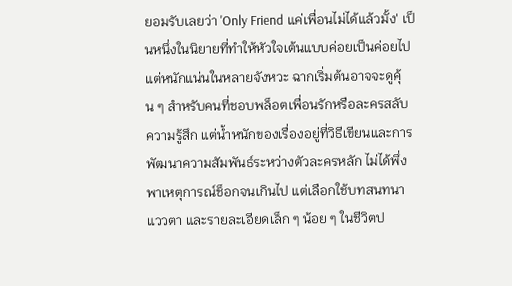ยอมรับเลยว่า 'Only Friend แค่เพื่อนไม่ได้แล้วมั้ง' เป็นหนึ่งในนิยายที่ทำให้หัวใจเต้นแบบค่อยเป็นค่อยไปแต่หนักแน่นในหลายจังหวะ ฉากเริ่มต้นอาจจะดูคุ้น ๆ สำหรับคนที่ชอบพล็อตเพื่อนรักหรือละครสลับความรู้สึก แต่น้ำหนักของเรื่องอยู่ที่วิธีเขียนและการพัฒนาความสัมพันธ์ระหว่างตัวละครหลัก ไม่ได้พึ่งพาเหตุการณ์ช็อกจนเกินไป แต่เลือกใช้บทสนทนา แววตา และรายละเอียดเล็ก ๆ น้อย ๆ ในชีวิตป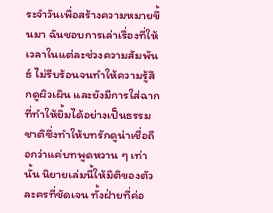ระจำวันเพื่อสร้างความหมายขึ้นมา ฉันชอบการเล่าเรื่องที่ให้เวลาในแต่ละช่วงความสัมพันธ์ ไม่รีบร้อนจนทำให้ความรู้สึกดูผิวเผิน และยังมีการใส่ฉากที่ทำให้ยิ้มได้อย่างเป็นธรรมชาติซึ่งทำให้บทรักดูน่าเชื่อถือกว่าแค่บทพูดหวาน ๆ เท่านั้น นิยายเล่มนี้ให้มิติของตัวละครที่ชัดเจน ทั้งฝ่ายที่ค่อ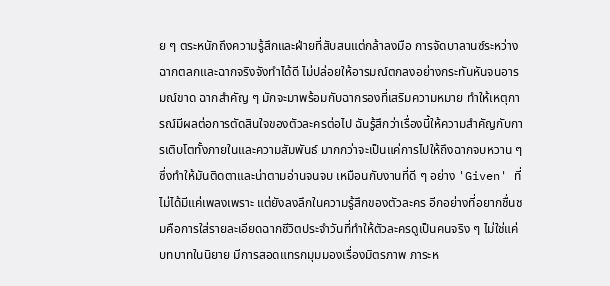ย ๆ ตระหนักถึงความรู้สึกและฝ่ายที่สับสนแต่กล้าลงมือ การจัดบาลานซ์ระหว่างฉากตลกและฉากจริงจังทำได้ดี ไม่ปล่อยให้อารมณ์ตกลงอย่างกระทันหันจนอารมณ์ขาด ฉากสำคัญ ๆ มักจะมาพร้อมกับฉากรองที่เสริมความหมาย ทำให้เหตุการณ์มีผลต่อการตัดสินใจของตัวละครต่อไป ฉันรู้สึกว่าเรื่องนี้ให้ความสำคัญกับการเติบโตทั้งภายในและความสัมพันธ์ มากกว่าจะเป็นแค่การไปให้ถึงฉากจบหวาน ๆ ซึ่งทำให้มันติดตาและน่าตามอ่านจนจบ เหมือนกับงานที่ดี ๆ อย่าง 'Given' ที่ไม่ได้มีแค่เพลงเพราะ แต่ยังลงลึกในความรู้สึกของตัวละคร อีกอย่างที่อยากชื่นชมคือการใส่รายละเอียดฉากชีวิตประจำวันที่ทำให้ตัวละครดูเป็นคนจริง ๆ ไม่ใช่แค่บทบาทในนิยาย มีการสอดแทรกมุมมองเรื่องมิตรภาพ ภาระห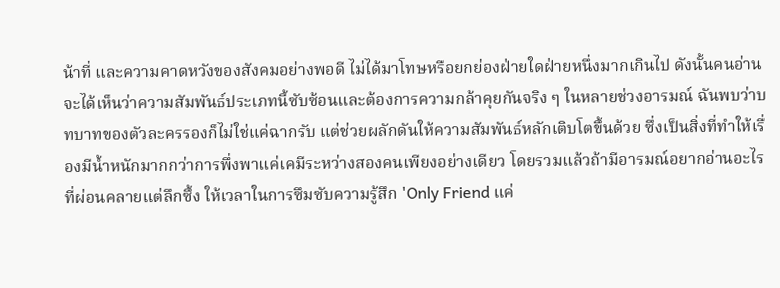น้าที่ และความคาดหวังของสังคมอย่างพอดี ไม่ได้มาโทษหรือยกย่องฝ่ายใดฝ่ายหนึ่งมากเกินไป ดังนั้นคนอ่านจะได้เห็นว่าความสัมพันธ์ประเภทนี้ซับซ้อนและต้องการความกล้าคุยกันจริง ๆ ในหลายช่วงอารมณ์ ฉันพบว่าบทบาทของตัวละครรองก็ไม่ใช่แค่ฉากรับ แต่ช่วยผลักดันให้ความสัมพันธ์หลักเติบโตขึ้นด้วย ซึ่งเป็นสิ่งที่ทำให้เรื่องมีน้ำหนักมากกว่าการพึ่งพาแค่เคมีระหว่างสองคนเพียงอย่างเดียว โดยรวมแล้วถ้ามีอารมณ์อยากอ่านอะไรที่ผ่อนคลายแต่ลึกซึ้ง ให้เวลาในการซึมซับความรู้สึก 'Only Friend แค่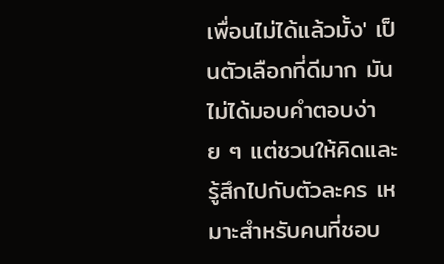เพื่อนไม่ได้แล้วมั้ง' เป็นตัวเลือกที่ดีมาก มันไม่ได้มอบคำตอบง่าย ๆ แต่ชวนให้คิดและรู้สึกไปกับตัวละคร เหมาะสำหรับคนที่ชอบ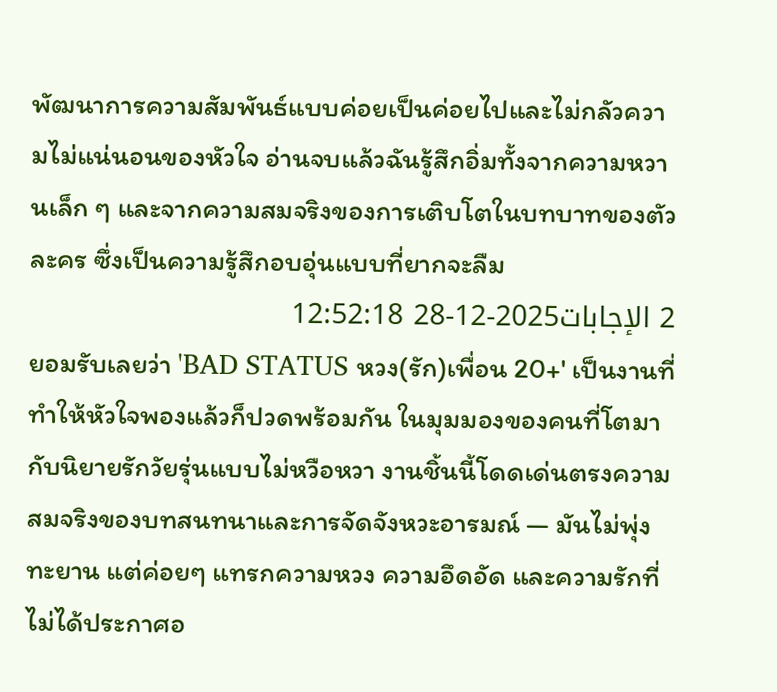พัฒนาการความสัมพันธ์แบบค่อยเป็นค่อยไปและไม่กลัวความไม่แน่นอนของหัวใจ อ่านจบแล้วฉันรู้สึกอิ่มทั้งจากความหวานเล็ก ๆ และจากความสมจริงของการเติบโตในบทบาทของตัวละคร ซึ่งเป็นความรู้สึกอบอุ่นแบบที่ยากจะลืม
2 الإجابات2025-12-28 12:52:18
ยอมรับเลยว่า 'BAD STATUS หวง(รัก)เพื่อน 20+' เป็นงานที่ทำให้หัวใจพองแล้วก็ปวดพร้อมกัน ในมุมมองของคนที่โตมากับนิยายรักวัยรุ่นแบบไม่หวือหวา งานชิ้นนี้โดดเด่นตรงความสมจริงของบทสนทนาและการจัดจังหวะอารมณ์ — มันไม่พุ่งทะยาน แต่ค่อยๆ แทรกความหวง ความอึดอัด และความรักที่ไม่ได้ประกาศอ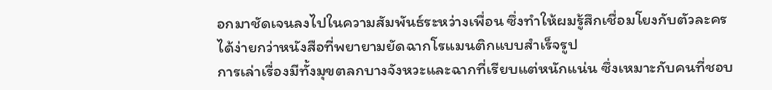อกมาชัดเจนลงไปในความสัมพันธ์ระหว่างเพื่อน ซึ่งทำให้ผมรู้สึกเชื่อมโยงกับตัวละครได้ง่ายกว่าหนังสือที่พยายามยัดฉากโรแมนติกแบบสำเร็จรูป
การเล่าเรื่องมีทั้งมุขตลกบางจังหวะและฉากที่เรียบแต่หนักแน่น ซึ่งเหมาะกับคนที่ชอบ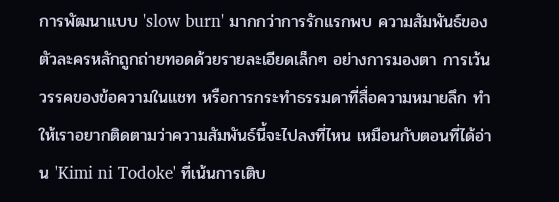การพัฒนาแบบ 'slow burn' มากกว่าการรักแรกพบ ความสัมพันธ์ของตัวละครหลักถูกถ่ายทอดด้วยรายละเอียดเล็กๆ อย่างการมองตา การเว้นวรรคของข้อความในแชท หรือการกระทำธรรมดาที่สื่อความหมายลึก ทำให้เราอยากติดตามว่าความสัมพันธ์นี้จะไปลงที่ไหน เหมือนกับตอนที่ได้อ่าน 'Kimi ni Todoke' ที่เน้นการเติบ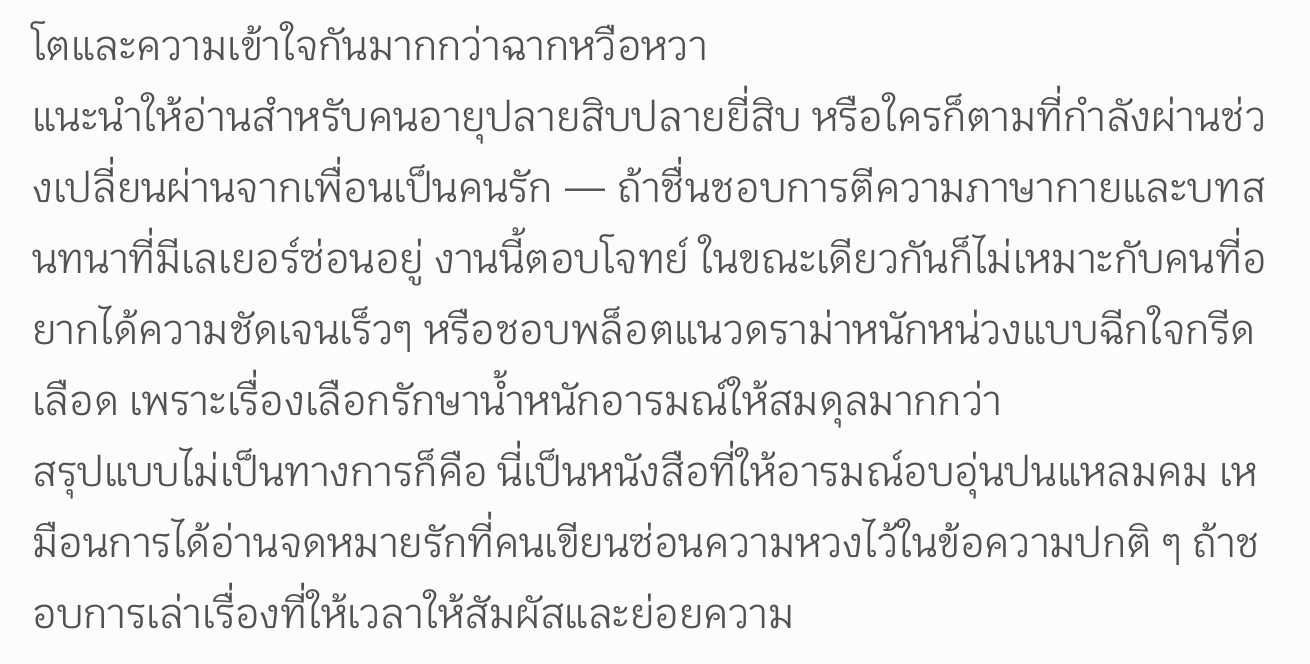โตและความเข้าใจกันมากกว่าฉากหวือหวา
แนะนำให้อ่านสำหรับคนอายุปลายสิบปลายยี่สิบ หรือใครก็ตามที่กำลังผ่านช่วงเปลี่ยนผ่านจากเพื่อนเป็นคนรัก — ถ้าชื่นชอบการตีความภาษากายและบทสนทนาที่มีเลเยอร์ซ่อนอยู่ งานนี้ตอบโจทย์ ในขณะเดียวกันก็ไม่เหมาะกับคนที่อยากได้ความชัดเจนเร็วๆ หรือชอบพล็อตแนวดราม่าหนักหน่วงแบบฉีกใจกรีดเลือด เพราะเรื่องเลือกรักษาน้ำหนักอารมณ์ให้สมดุลมากกว่า
สรุปแบบไม่เป็นทางการก็คือ นี่เป็นหนังสือที่ให้อารมณ์อบอุ่นปนแหลมคม เหมือนการได้อ่านจดหมายรักที่คนเขียนซ่อนความหวงไว้ในข้อความปกติ ๆ ถ้าชอบการเล่าเรื่องที่ให้เวลาให้สัมผัสและย่อยความ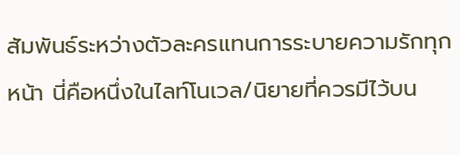สัมพันธ์ระหว่างตัวละครแทนการระบายความรักทุกหน้า นี่คือหนึ่งในไลท์โนเวล/นิยายที่ควรมีไว้บน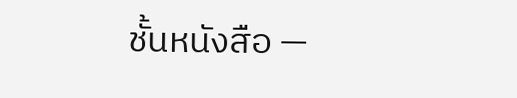ชั้นหนังสือ —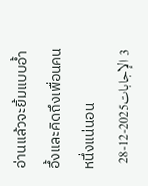อ่านแล้วจะยิ้มแบบอ้ำอึ้งและคิดถึงเพื่อนคนหนึ่งแน่นอน
3 الإجابات2025-12-28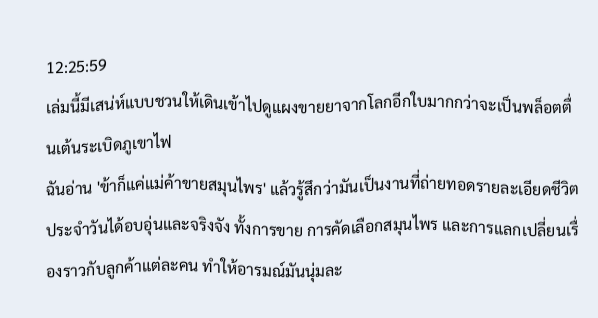12:25:59
เล่มนี้มีเสน่ห์แบบชวนให้เดินเข้าไปดูแผงขายยาจากโลกอีกใบมากกว่าจะเป็นพล็อตตื่นเต้นระเบิดภูเขาไฟ
ฉันอ่าน 'ข้าก็แค่แม่ค้าขายสมุนไพร' แล้วรู้สึกว่ามันเป็นงานที่ถ่ายทอดรายละเอียดชีวิตประจำวันได้อบอุ่นและจริงจัง ทั้งการขาย การคัดเลือกสมุนไพร และการแลกเปลี่ยนเรื่องราวกับลูกค้าแต่ละคน ทำให้อารมณ์มันนุ่มละ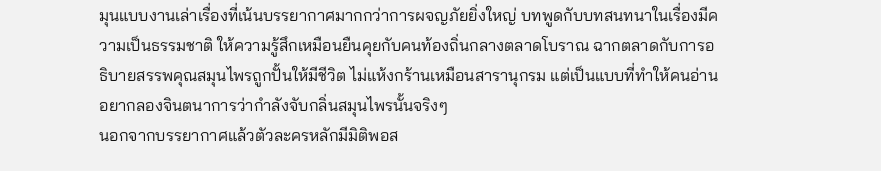มุนแบบงานเล่าเรื่องที่เน้นบรรยากาศมากกว่าการผจญภัยยิ่งใหญ่ บทพูดกับบทสนทนาในเรื่องมีความเป็นธรรมชาติ ให้ความรู้สึกเหมือนยืนคุยกับคนท้องถิ่นกลางตลาดโบราณ ฉากตลาดกับการอธิบายสรรพคุณสมุนไพรถูกปั้นให้มีชีวิต ไม่แห้งกร้านเหมือนสารานุกรม แต่เป็นแบบที่ทำให้คนอ่านอยากลองจินตนาการว่ากำลังจับกลิ่นสมุนไพรนั้นจริงๆ
นอกจากบรรยากาศแล้วตัวละครหลักมีมิติพอส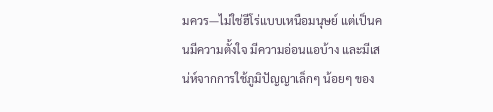มควร—ไม่ใช่ฮีโร่แบบเหนือมนุษย์ แต่เป็นคนมีความตั้งใจ มีความอ่อนแอบ้าง และมีเสน่ห์จากการใช้ภูมิปัญญาเล็กๆ น้อยๆ ของ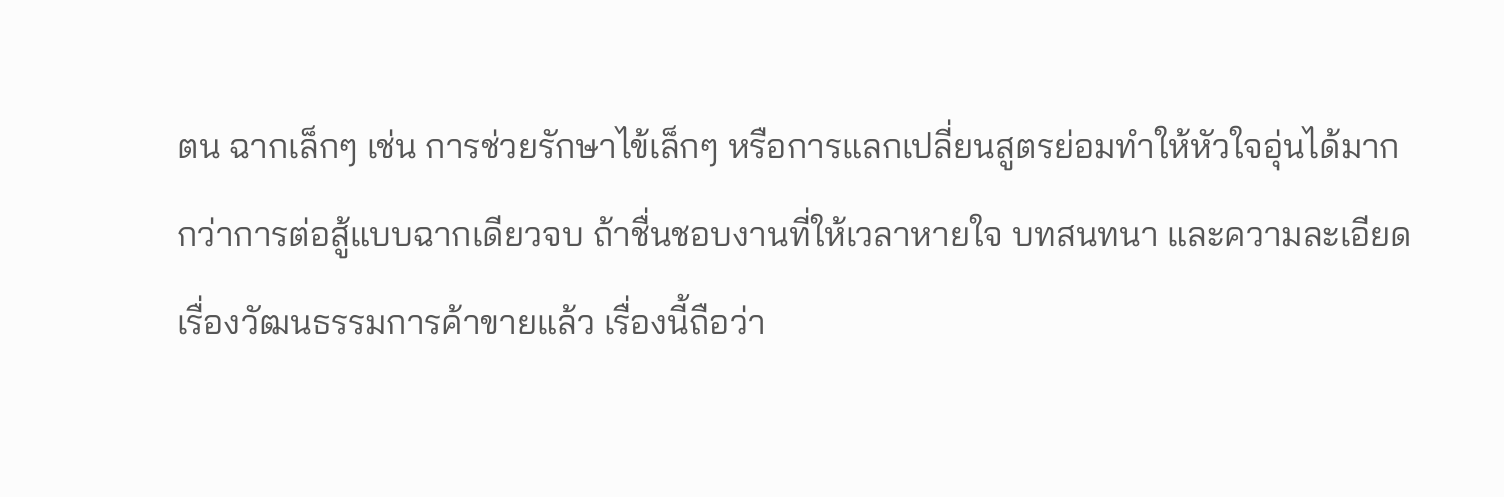ตน ฉากเล็กๆ เช่น การช่วยรักษาไข้เล็กๆ หรือการแลกเปลี่ยนสูตรย่อมทำให้หัวใจอุ่นได้มากกว่าการต่อสู้แบบฉากเดียวจบ ถ้าชื่นชอบงานที่ให้เวลาหายใจ บทสนทนา และความละเอียดเรื่องวัฒนธรรมการค้าขายแล้ว เรื่องนี้ถือว่า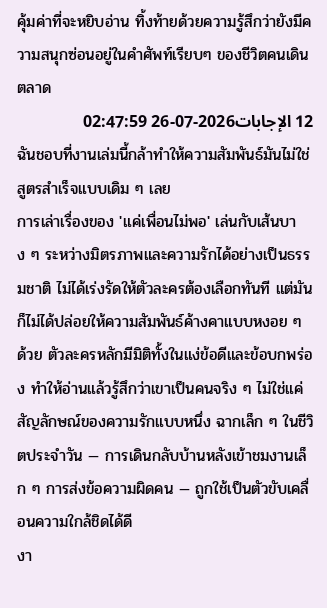คุ้มค่าที่จะหยิบอ่าน ทิ้งท้ายด้วยความรู้สึกว่ายังมีความสนุกซ่อนอยู่ในคำศัพท์เรียบๆ ของชีวิตคนเดินตลาด
12 الإجابات2026-07-26 02:47:59
ฉันชอบที่งานเล่มนี้กล้าทำให้ความสัมพันธ์มันไม่ใช่สูตรสำเร็จแบบเดิม ๆ เลย
การเล่าเรื่องของ 'แค่เพื่อนไม่พอ' เล่นกับเส้นบาง ๆ ระหว่างมิตรภาพและความรักได้อย่างเป็นธรรมชาติ ไม่ได้เร่งรัดให้ตัวละครต้องเลือกทันที แต่มันก็ไม่ได้ปล่อยให้ความสัมพันธ์ค้างคาแบบหงอย ๆ ด้วย ตัวละครหลักมีมิติทั้งในแง่ข้อดีและข้อบกพร่อง ทำให้อ่านแล้วรู้สึกว่าเขาเป็นคนจริง ๆ ไม่ใช่แค่สัญลักษณ์ของความรักแบบหนึ่ง ฉากเล็ก ๆ ในชีวิตประจำวัน — การเดินกลับบ้านหลังเข้าชมงานเล็ก ๆ การส่งข้อความผิดคน — ถูกใช้เป็นตัวขับเคลื่อนความใกล้ชิดได้ดี
งา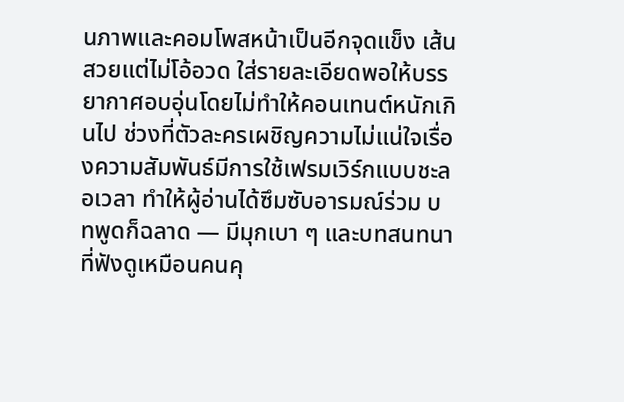นภาพและคอมโพสหน้าเป็นอีกจุดแข็ง เส้นสวยแต่ไม่โอ้อวด ใส่รายละเอียดพอให้บรรยากาศอบอุ่นโดยไม่ทำให้คอนเทนต์หนักเกินไป ช่วงที่ตัวละครเผชิญความไม่แน่ใจเรื่องความสัมพันธ์มีการใช้เฟรมเวิร์กแบบชะลอเวลา ทำให้ผู้อ่านได้ซึมซับอารมณ์ร่วม บทพูดก็ฉลาด — มีมุกเบา ๆ และบทสนทนาที่ฟังดูเหมือนคนคุ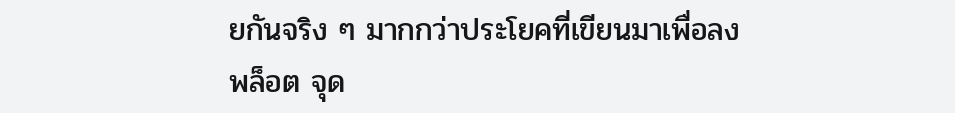ยกันจริง ๆ มากกว่าประโยคที่เขียนมาเพื่อลงพล็อต จุด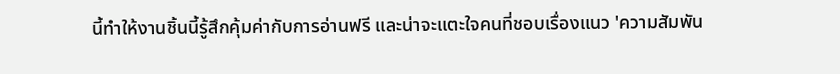นี้ทำให้งานชิ้นนี้รู้สึกคุ้มค่ากับการอ่านฟรี และน่าจะแตะใจคนที่ชอบเรื่องแนว 'ความสัมพัน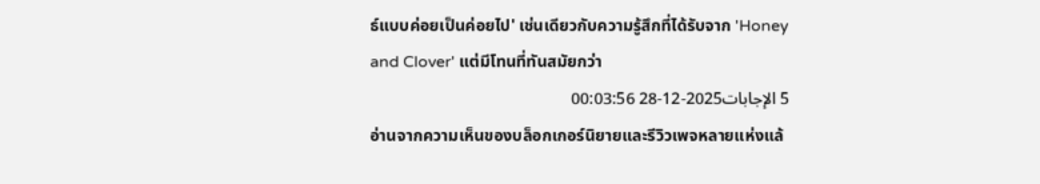ธ์แบบค่อยเป็นค่อยไป' เช่นเดียวกับความรู้สึกที่ได้รับจาก 'Honey and Clover' แต่มีโทนที่ทันสมัยกว่า
5 الإجابات2025-12-28 00:03:56
อ่านจากความเห็นของบล็อกเกอร์นิยายและรีวิวเพจหลายแห่งแล้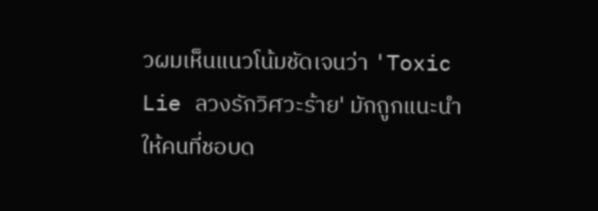วผมเห็นแนวโน้มชัดเจนว่า 'Toxic Lie ลวงรักวิศวะร้าย' มักถูกแนะนำให้คนที่ชอบด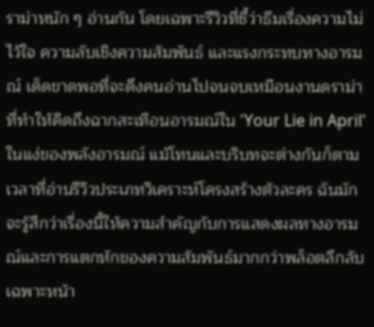ราม่าหนัก ๆ อ่านกัน โดยเฉพาะรีวิวที่ชี้ว่าธีมเรื่องความไม่ไว้ใจ ความลับเชิงความสัมพันธ์ และแรงกระทบทางอารมณ์ เด็ดขาดพอที่จะดึงคนอ่านไปจนจบเหมือนงานดราม่าที่ทำให้คิดถึงฉากสะเทือนอารมณ์ใน 'Your Lie in April' ในแง่ของพลังอารมณ์ แม้โทนและบริบทจะต่างกันก็ตาม
เวลาที่อ่านรีวิวประเภทวิเคราะห์โครงสร้างตัวละคร ฉันมักจะรู้สึกว่าเรื่องนี้ให้ความสำคัญกับการแสดงผลทางอารมณ์และการแตกหักของความสัมพันธ์มากกว่าพล็อตลึกลับเฉพาะหน้า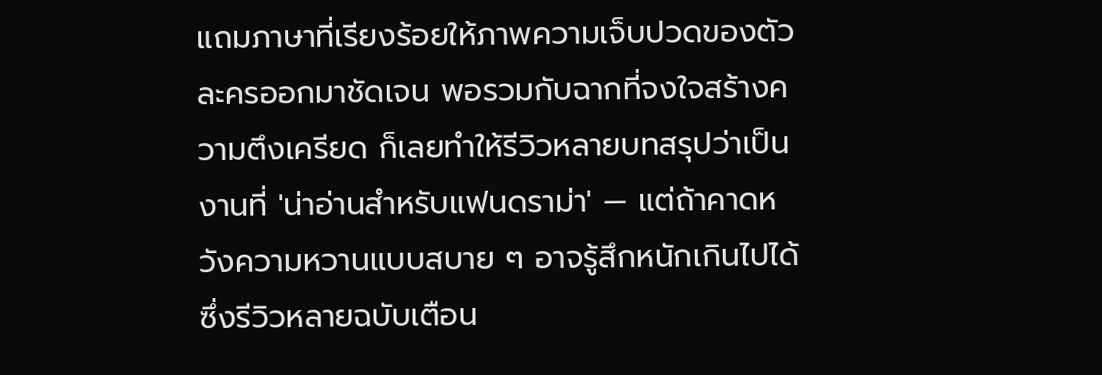แถมภาษาที่เรียงร้อยให้ภาพความเจ็บปวดของตัวละครออกมาชัดเจน พอรวมกับฉากที่จงใจสร้างความตึงเครียด ก็เลยทำให้รีวิวหลายบทสรุปว่าเป็นงานที่ 'น่าอ่านสำหรับแฟนดราม่า' — แต่ถ้าคาดหวังความหวานแบบสบาย ๆ อาจรู้สึกหนักเกินไปได้ ซึ่งรีวิวหลายฉบับเตือน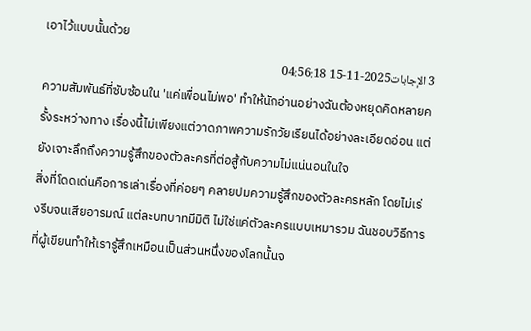เอาไว้แบบนั้นด้วย
3 الإجابات2025-11-15 04:56:18
ความสัมพันธ์ที่ซับซ้อนใน 'แค่เพื่อนไม่พอ' ทำให้นักอ่านอย่างฉันต้องหยุดคิดหลายครั้งระหว่างทาง เรื่องนี้ไม่เพียงแต่วาดภาพความรักวัยเรียนได้อย่างละเอียดอ่อน แต่ยังเจาะลึกถึงความรู้สึกของตัวละครที่ต่อสู้กับความไม่แน่นอนในใจ
สิ่งที่โดดเด่นคือการเล่าเรื่องที่ค่อยๆ คลายปมความรู้สึกของตัวละครหลัก โดยไม่เร่งรีบจนเสียอารมณ์ แต่ละบทบาทมีมิติ ไม่ใช่แค่ตัวละครแบบเหมารวม ฉันชอบวิธีการที่ผู้เขียนทำให้เรารู้สึกเหมือนเป็นส่วนหนึ่งของโลกนั้นจ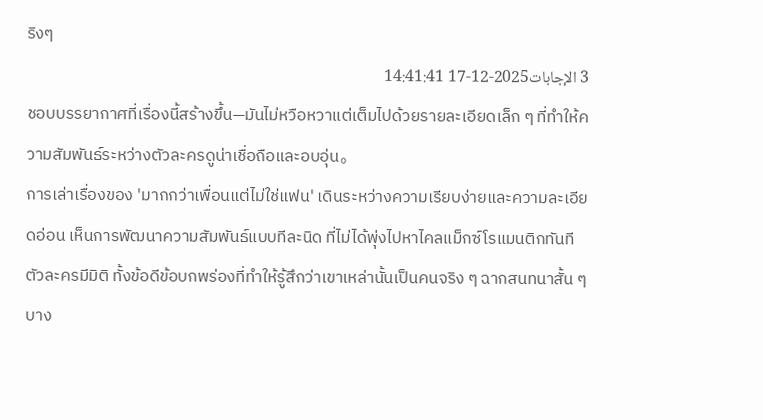ริงๆ
3 الإجابات2025-12-17 14:41:41
ชอบบรรยากาศที่เรื่องนี้สร้างขึ้น—มันไม่หวือหวาแต่เต็มไปด้วยรายละเอียดเล็ก ๆ ที่ทำให้ความสัมพันธ์ระหว่างตัวละครดูน่าเชื่อถือและอบอุ่น。
การเล่าเรื่องของ 'มากกว่าเพื่อนแต่ไม่ใช่แฟน' เดินระหว่างความเรียบง่ายและความละเอียดอ่อน เห็นการพัฒนาความสัมพันธ์แบบทีละนิด ที่ไม่ได้พุ่งไปหาไคลแม็กซ์โรแมนติกทันที ตัวละครมีมิติ ทั้งข้อดีข้อบกพร่องที่ทำให้รู้สึกว่าเขาเหล่านั้นเป็นคนจริง ๆ ฉากสนทนาสั้น ๆ บาง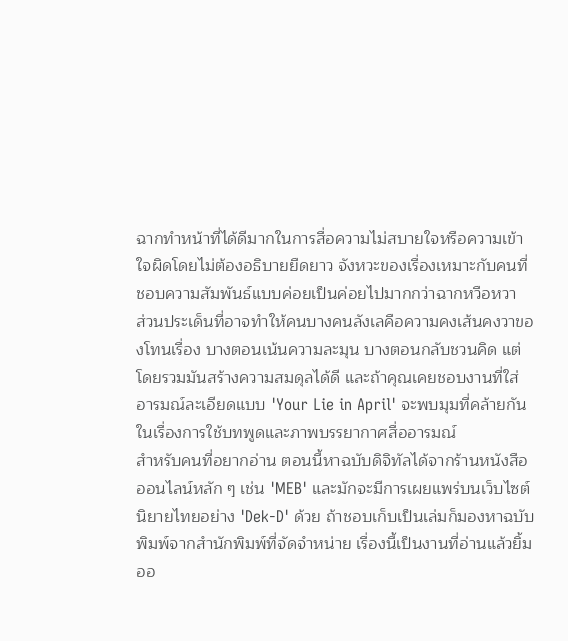ฉากทำหน้าที่ได้ดีมากในการสื่อความไม่สบายใจหรือความเข้าใจผิดโดยไม่ต้องอธิบายยืดยาว จังหวะของเรื่องเหมาะกับคนที่ชอบความสัมพันธ์แบบค่อยเป็นค่อยไปมากกว่าฉากหวือหวา
ส่วนประเด็นที่อาจทำให้คนบางคนลังเลคือความคงเส้นคงวาของโทนเรื่อง บางตอนเน้นความละมุน บางตอนกลับชวนคิด แต่โดยรวมมันสร้างความสมดุลได้ดี และถ้าคุณเคยชอบงานที่ใส่อารมณ์ละเอียดแบบ 'Your Lie in April' จะพบมุมที่คล้ายกันในเรื่องการใช้บทพูดและภาพบรรยากาศสื่ออารมณ์
สำหรับคนที่อยากอ่าน ตอนนี้หาฉบับดิจิทัลได้จากร้านหนังสือออนไลน์หลัก ๆ เช่น 'MEB' และมักจะมีการเผยแพร่บนเว็บไซต์นิยายไทยอย่าง 'Dek-D' ด้วย ถ้าชอบเก็บเป็นเล่มก็มองหาฉบับพิมพ์จากสำนักพิมพ์ที่จัดจำหน่าย เรื่องนี้เป็นงานที่อ่านแล้วยิ้มออ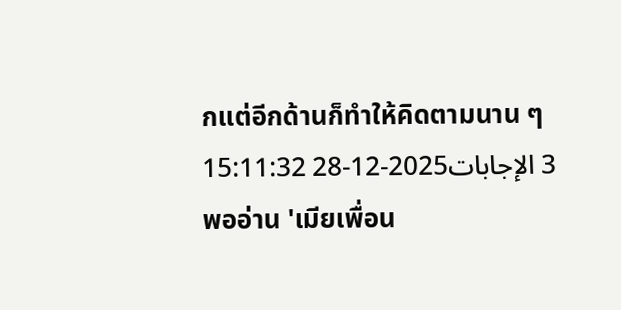กแต่อีกด้านก็ทำให้คิดตามนาน ๆ
3 الإجابات2025-12-28 15:11:32
พออ่าน 'เมียเพื่อน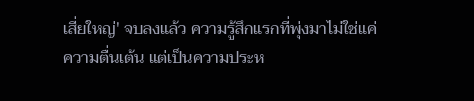เสี่ยใหญ่' จบลงแล้ว ความรู้สึกแรกที่พุ่งมาไม่ใช่แค่ความตื่นเต้น แต่เป็นความประห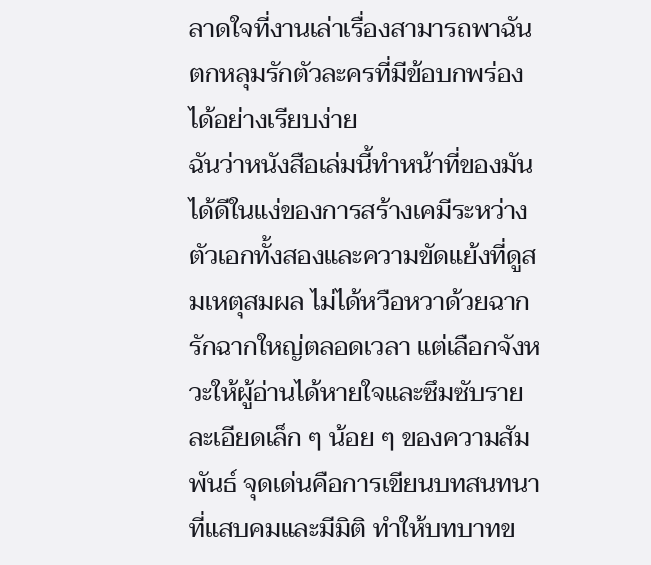ลาดใจที่งานเล่าเรื่องสามารถพาฉันตกหลุมรักตัวละครที่มีข้อบกพร่องได้อย่างเรียบง่าย
ฉันว่าหนังสือเล่มนี้ทำหน้าที่ของมันได้ดีในแง่ของการสร้างเคมีระหว่างตัวเอกทั้งสองและความขัดแย้งที่ดูสมเหตุสมผล ไม่ได้หวือหวาด้วยฉากรักฉากใหญ่ตลอดเวลา แต่เลือกจังหวะให้ผู้อ่านได้หายใจและซึมซับรายละเอียดเล็ก ๆ น้อย ๆ ของความสัมพันธ์ จุดเด่นคือการเขียนบทสนทนาที่แสบคมและมีมิติ ทำให้บทบาทข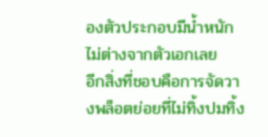องตัวประกอบมีน้ำหนักไม่ต่างจากตัวเอกเลย
อีกสิ่งที่ชอบคือการจัดวางพล็อตย่อยที่ไม่ทิ้งปมทิ้ง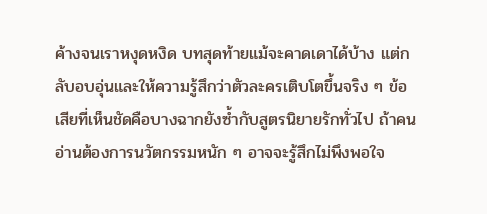ค้างจนเราหงุดหงิด บทสุดท้ายแม้จะคาดเดาได้บ้าง แต่กลับอบอุ่นและให้ความรู้สึกว่าตัวละครเติบโตขึ้นจริง ๆ ข้อเสียที่เห็นชัดคือบางฉากยังซ้ำกับสูตรนิยายรักทั่วไป ถ้าคนอ่านต้องการนวัตกรรมหนัก ๆ อาจจะรู้สึกไม่พึงพอใจ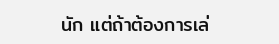นัก แต่ถ้าต้องการเล่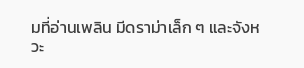มที่อ่านเพลิน มีดราม่าเล็ก ๆ และจังหวะ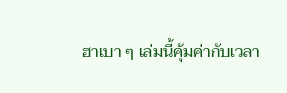ฮาเบา ๆ เล่มนี้คุ้มค่ากับเวลา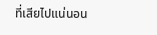ที่เสียไปแน่นอน